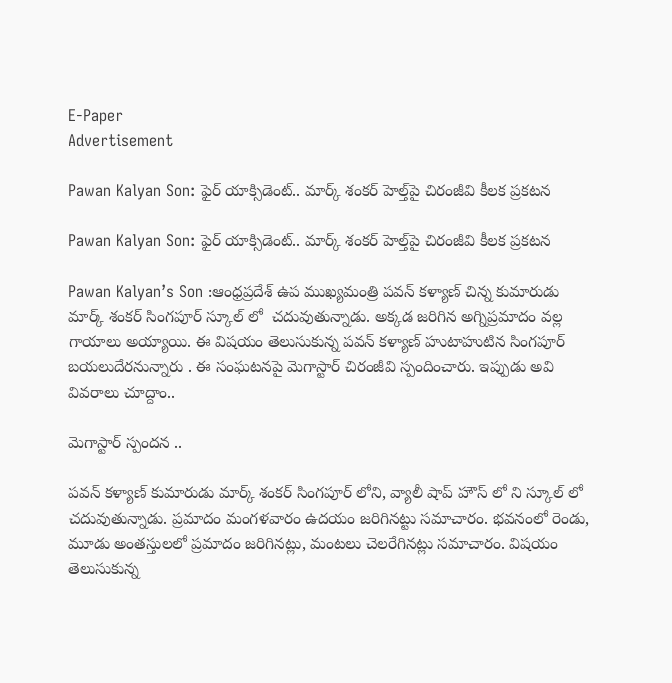E-Paper
Advertisement

Pawan Kalyan Son: ఫైర్ యాక్సిడెంట్‌.. మార్క్ శంకర్ హెల్త్‌పై చిరంజీవి కీలక ప్రకటన

Pawan Kalyan Son: ఫైర్ యాక్సిడెంట్‌.. మార్క్ శంకర్ హెల్త్‌పై చిరంజీవి కీలక ప్రకటన

Pawan Kalyan’s Son :ఆంధ్రప్రదేశ్ ఉప ముఖ్యమంత్రి పవన్ కళ్యాణ్ చిన్న కుమారుడు మార్క్ శంకర్ సింగపూర్ స్కూల్ లో  చదువుతున్నాడు. అక్కడ జరిగిన అగ్నిప్రమాదం వల్ల గాయాలు అయ్యాయి. ఈ విషయం తెలుసుకున్న పవన్ కళ్యాణ్ హుటాహుటిన సింగపూర్ బయలుదేరనున్నారు . ఈ సంఘటనపై మెగాస్టార్ చిరంజీవి స్పందించారు. ఇప్పుడు అవి వివరాలు చూద్దాం..

మెగాస్టార్ స్పందన ..

పవన్ కళ్యాణ్ కుమారుడు మార్క్ శంకర్ సింగపూర్ లోని, వ్యాలీ షాప్ హౌస్ లో ని స్కూల్ లో చదువుతున్నాడు. ప్రమాదం మంగళవారం ఉదయం జరిగినట్టు సమాచారం. భవనంలో రెండు, మూడు అంతస్తులలో ప్రమాదం జరిగినట్లు, మంటలు చెలరేగినట్లు సమాచారం. విషయం తెలుసుకున్న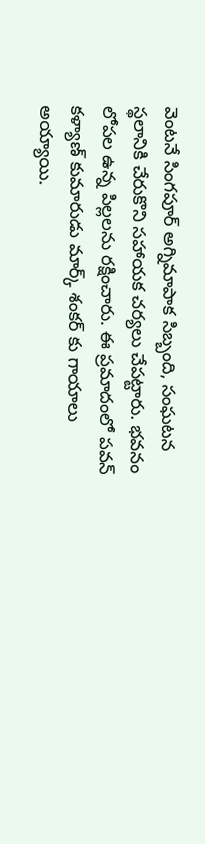వెంటనే సింగపూర్ అగ్నిమాపాక సిబ్బంది, సంఘటన స్థలానికి చేరుకొని సహాయక చర్యలు చేపట్టారు. భవనం లోపల ఉన్న పిల్లలను రక్షించారు. ఈ ప్రమాదంలో పవన్ కళ్యాణ్ కుమారుడు మార్క్ శంకర్ కు గాయాలు అయ్యాయి.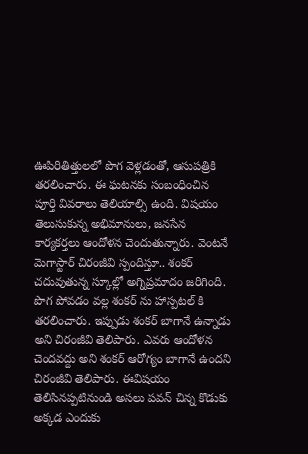ఊపిరితిత్తులలో పొగ వెళ్లడంతో, ఆసుపత్రికి తరలించారు. ఈ ఘటనకు సంబంధించిన పూర్తి వివరాలు తెలియాల్సి ఉంది. విషయం తెలుసుకున్న అభిమానులు, జనసేన కార్యకర్తలు ఆందోళన చెందుతున్నారు. వెంటనే  మెగాస్టార్ చిరంజీవి స్పందిస్తూ.. శంకర్ చదువుతున్న స్కూల్లో అగ్నిప్రమాదం జరిగింది. పొగ పోవడం వల్ల శంకర్ ను హాస్పటల్ కి తరలించారు. ఇప్పుడు శంకర్ బాగానే ఉన్నాడు అని చిరంజీవి తెలిపారు. ఎవరు ఆందోళన చెందవద్దు అని శంకర్ ఆరోగ్యం బాగానే ఉందని చిరంజీవి తెలిపారు. ఈవిషయం తెలిసినప్పటినుండి అసలు పవన్ చిన్న కొడుకు అక్కడ ఎందుకు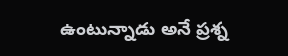ఉంటున్నాడు అనే ప్రశ్న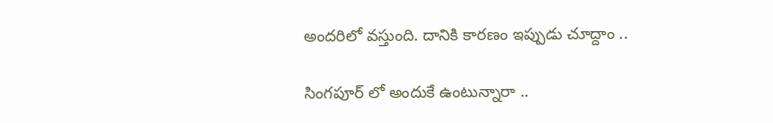అందరిలో వస్తుంది. దానికి కారణం ఇప్పుడు చూద్దాం ..

సింగపూర్ లో అందుకే ఉంటున్నారా ..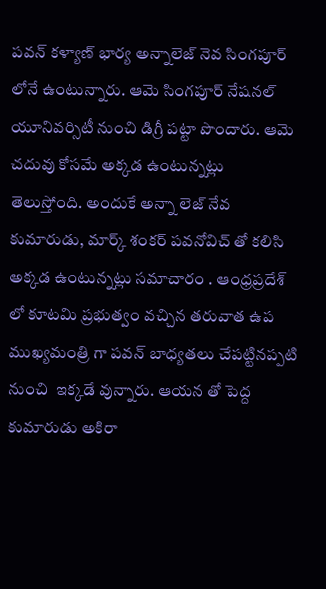పవన్ కళ్యాణ్ భార్య అన్నాలెజ్ నెవ సింగపూర్ లోనే ఉంటున్నారు. ఆమె సింగపూర్ నేషనల్ యూనివర్సిటీ నుంచి డిగ్రీ పట్టా పొందారు. ఆమె చదువు కోసమే అక్కడ ఉంటున్నట్లు తెలుస్తోంది. అందుకే అన్నా లెజ్ నేవ కుమారుడు, మార్క్ శంకర్ పవనోవిచ్ తో కలిసి అక్కడ ఉంటున్నట్లు సమాచారం . ఆంధ్రప్రదేశ్ లో కూటమి ప్రభుత్వం వచ్చిన తరువాత ఉప ముఖ్యమంత్రి గా పవన్ బాధ్యతలు చేపట్టినప్పటి నుంచి  ఇక్కడే వున్నారు. ఆయన తో పెద్ద కుమారుడు అకిరా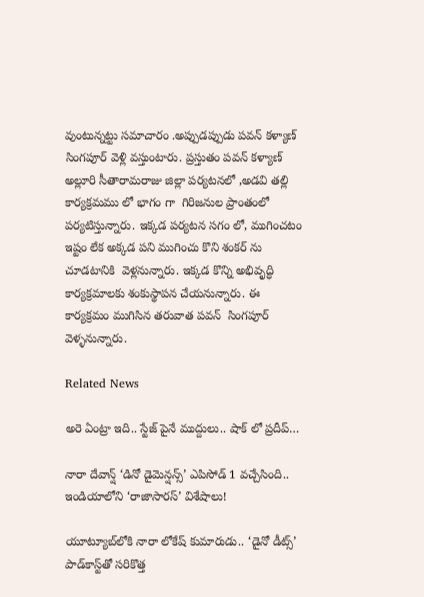వుంటున్నట్టు సమాచారం .అప్పుడప్పుడు పవన్ కళ్యాణ్  సింగపూర్ వెళ్లి వస్తుంటారు. ప్రస్తుతం పవన్ కళ్యాణ్ అల్లూరి సీతారామరాజు జిల్లా పర్యటనలో ,అడవి తల్లి కార్యక్రమము లో భాగం గా  గిరిజనుల ప్రాంతంలో పర్యటిస్తున్నారు. ఇక్కడ పర్యటన సగం లో, ముగించటం ఇష్టం లేక అక్కడ పని ముగించు కొని శంకర్ ను చూడటానికి  వెళ్లనున్నారు. ఇక్కడ కొన్ని అభివృద్ధి కార్యక్రమాలకు శంకుస్థాపన చేయనున్నారు. ఈ కార్యక్రమం ముగిసిన తరువాత పవన్  సింగపూర్ వెళ్ళనున్నారు.

Related News

అరె ఏంట్రా ఇది.. స్టేజ్ పైనే ముద్దులు.. షాక్ లో ప్రదీప్…

నారా దేవాన్ష్ ‘డినో డైమెన్షన్స్’ ఎపిసోడ్ 1 వచ్చేసింది.. ఇండియాలోని ‘రాజాసారస్’ విశేషాలు!

యూట్యూబ్‌‌లోకి నారా లోకేష్ కుమారుడు.. ‘డైనో డీట్స్’ పాడ్‌కాస్ట్‌తో సరికొత్త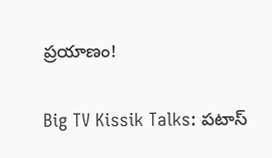ప్రయాణం!

Big TV Kissik Talks: పటాస్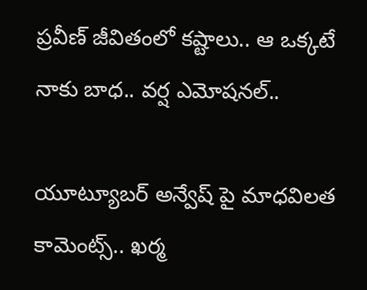ప్రవీణ్ జీవితంలో కష్టాలు.. ఆ ఒక్కటే నాకు బాధ.. వర్ష ఎమోషనల్..

యూట్యూబర్ అన్వేష్ పై మాధవిలత కామెంట్స్.. ఖర్మ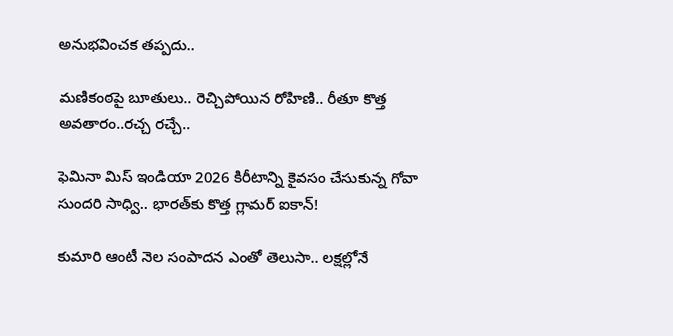అనుభవించక తప్పదు..

మణికంఠపై బూతులు.. రెచ్చిపోయిన రోహిణి.. రీతూ కొత్త అవతారం..రచ్చ రచ్చే..

ఫెమినా మిస్ ఇండియా 2026 కిరీటాన్ని కైవసం చేసుకున్న గోవా సుందరి సాధ్వి.. భారత్‌కు కొత్త గ్లామర్ ఐకాన్!

కుమారి ఆంటీ నెల సంపాదన ఎంతో తెలుసా.. లక్షల్లోనే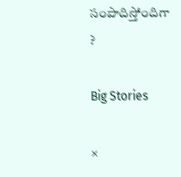సంపాదిస్తోందిగా ?

Big Stories

×